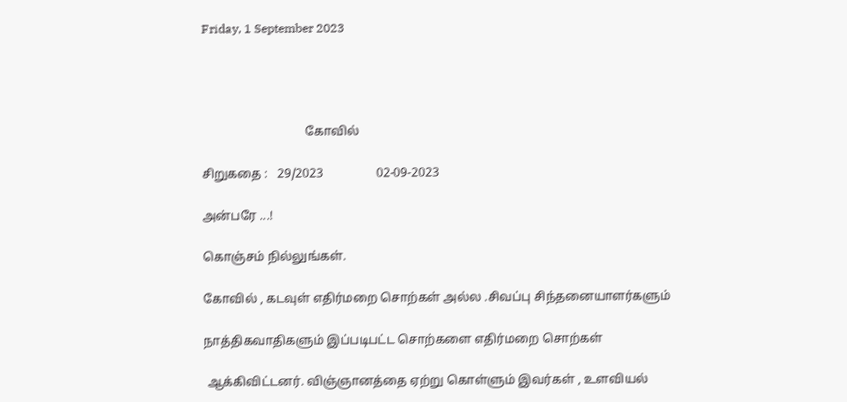Friday, 1 September 2023




                                 கோவில்

சிறுகதை :   29/2023                 02-09-2023

அன்பரே ...!

கொஞ்சம் நில்லுங்கள்.

கோவில் , கடவுள் எதிர்மறை சொற்கள் அல்ல .சிவப்பு சிந்தனையாளர்களும்

நாத்திகவாதிகளும் இப்படிபட்ட சொற்களை எதிர்மறை சொற்கள்

 ஆக்கிவிட்டனர். விஞ்ஞானத்தை ஏற்று கொள்ளும் இவர்கள் , உளவியல்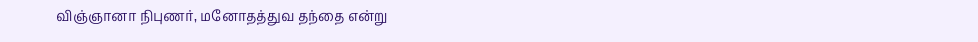விஞ்ஞானா நிபுணர், மனோதத்துவ தந்தை என்று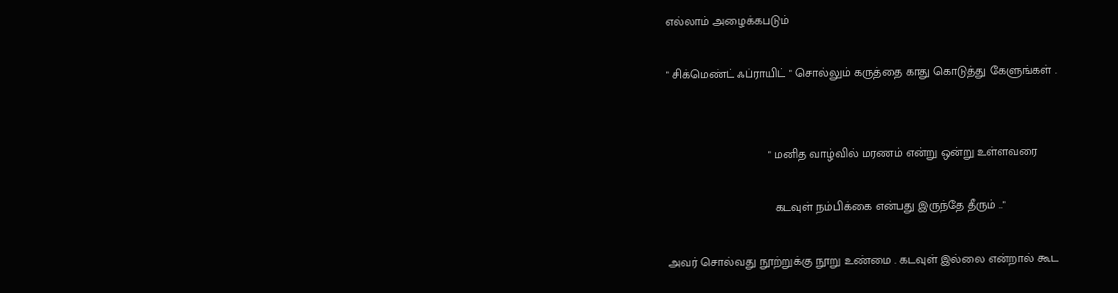எல்லாம் அழைக்கபடும்

" சிக்மெண்ட் ஃப்ராயிட் " சொல்லும் கருத்தை காது கொடுத்து கேளுங்கள் .


                              " மனித வாழ்வில் மரணம் என்று ஒன்று உள்ளவரை

                                கடவுள் நம்பிக்கை என்பது இருந்தே தீரும் .."

அவர் சொல்வது நூற்றுக்கு நூறு உண்மை . கடவுள் இல்லை என்றால் கூட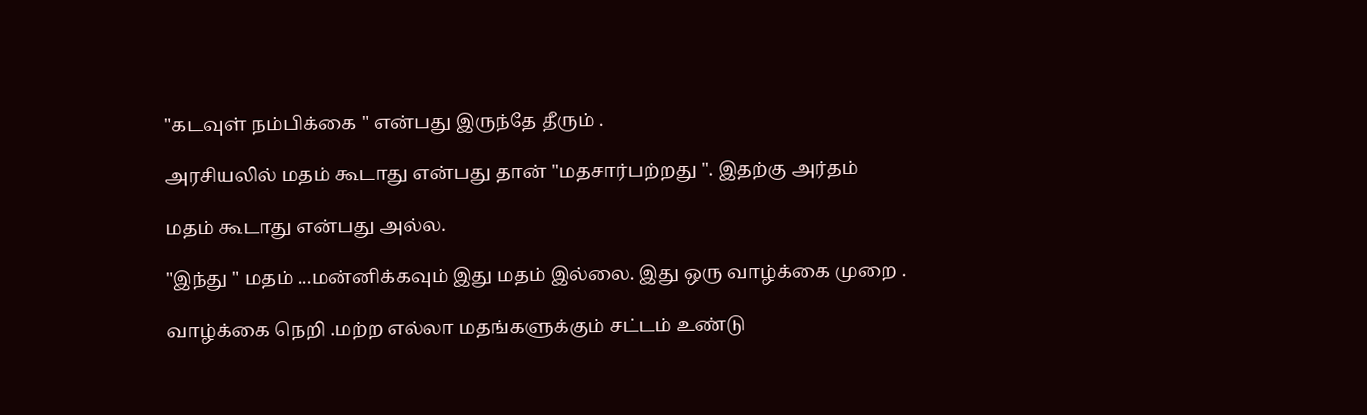"கடவுள் நம்பிக்கை " என்பது இருந்தே தீரும் .

அரசியலில் மதம் கூடாது என்பது தான் "மதசார்பற்றது ". இதற்கு அர்தம்

மதம் கூடாது என்பது அல்ல.

"இந்து " மதம் ...மன்னிக்கவும் இது மதம் இல்லை. இது ஒரு வாழ்க்கை முறை .

வாழ்க்கை நெறி .மற்ற எல்லா மதங்களுக்கும் சட்டம் உண்டு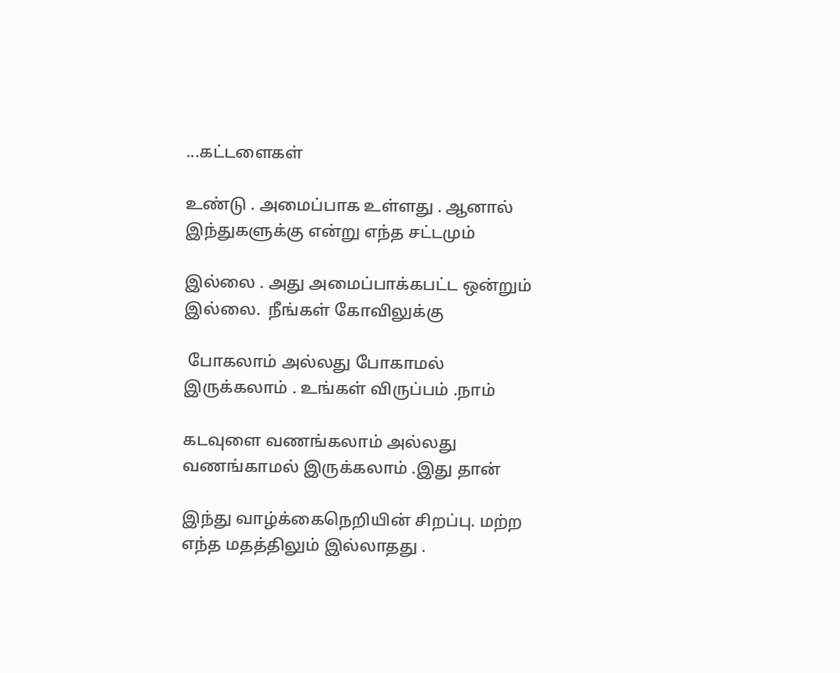...கட்டளைகள்

உண்டு . அமைப்பாக உள்ளது . ஆனால் இந்துகளுக்கு என்று எந்த சட்டமும்

இல்லை . அது அமைப்பாக்கபட்ட ஒன்றும் இல்லை.  நீங்கள் கோவிலுக்கு

 போகலாம் அல்லது போகாமல் இருக்கலாம் . உங்கள் விருப்பம் .நாம்

கடவுளை வணங்கலாம் அல்லது வணங்காமல் இருக்கலாம் .இது தான்

இந்து வாழ்க்கைநெறியின் சிறப்பு. மற்ற எந்த மதத்திலும் இல்லாதது .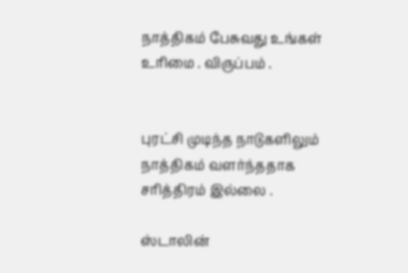நாத்திகம் பேசுவது உங்கள் உரிமை . விருப்பம் .


புரட்சி முடிந்த நாடுகளிலும் நாத்திகம் வளர்ந்ததாக சரித்திரம் இல்லை .

ஸ்டாலின்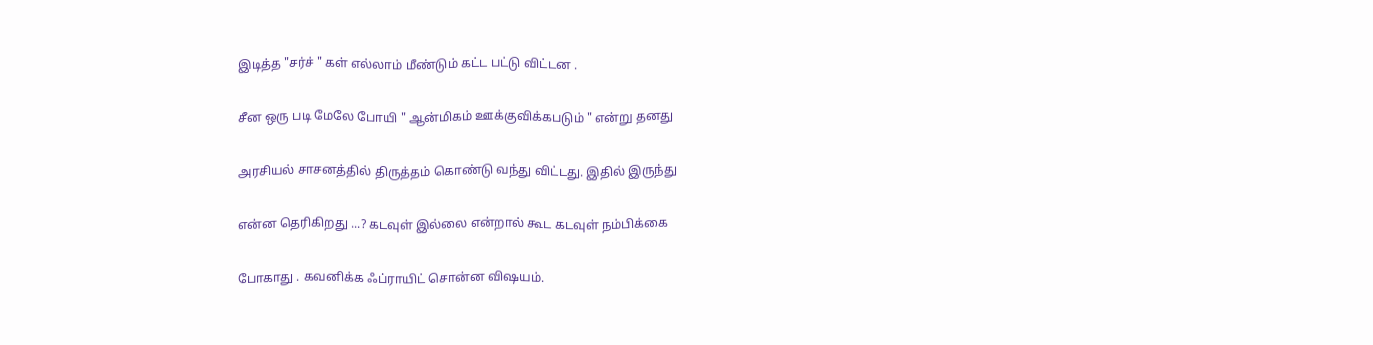இடித்த "சர்ச் " கள் எல்லாம் மீண்டும் கட்ட பட்டு விட்டன .

சீன ஒரு படி மேலே போயி " ஆன்மிகம் ஊக்குவிக்கபடும் " என்று தனது

அரசியல் சாசனத்தில் திருத்தம் கொண்டு வந்து விட்டது. இதில் இருந்து

என்ன தெரிகிறது ...? கடவுள் இல்லை என்றால் கூட கடவுள் நம்பிக்கை

போகாது . கவனிக்க ஃப்ராயிட் சொன்ன விஷயம்.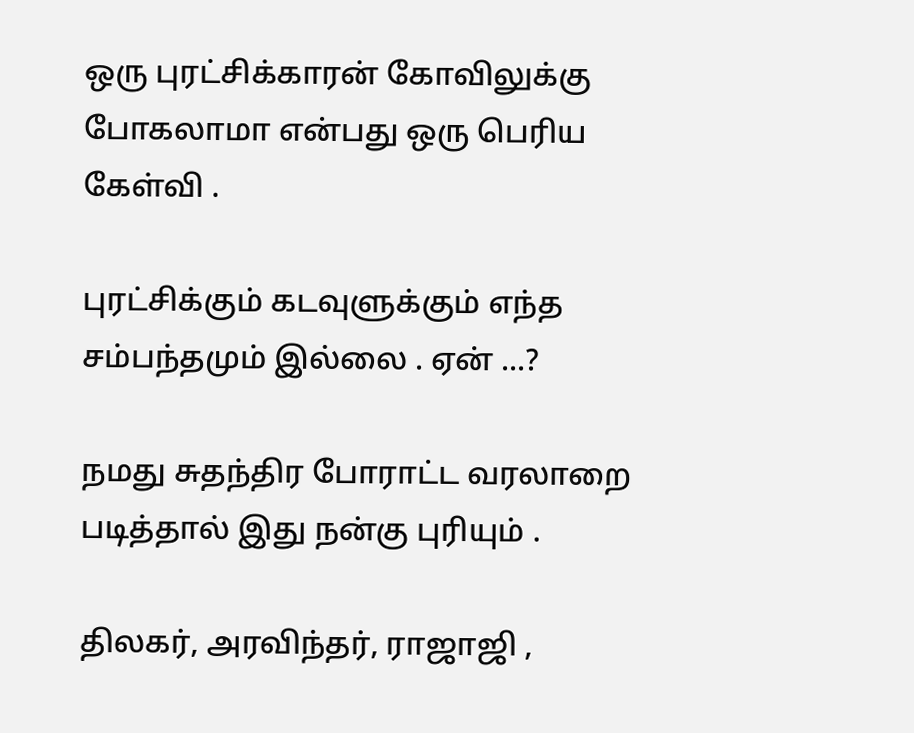ஒரு புரட்சிக்காரன் கோவிலுக்கு போகலாமா என்பது ஒரு பெரிய கேள்வி .

புரட்சிக்கும் கடவுளுக்கும் எந்த சம்பந்தமும் இல்லை . ஏன் ...?

நமது சுதந்திர போராட்ட வரலாறை படித்தால் இது நன்கு புரியும் .

திலகர், அரவிந்தர், ராஜாஜி ,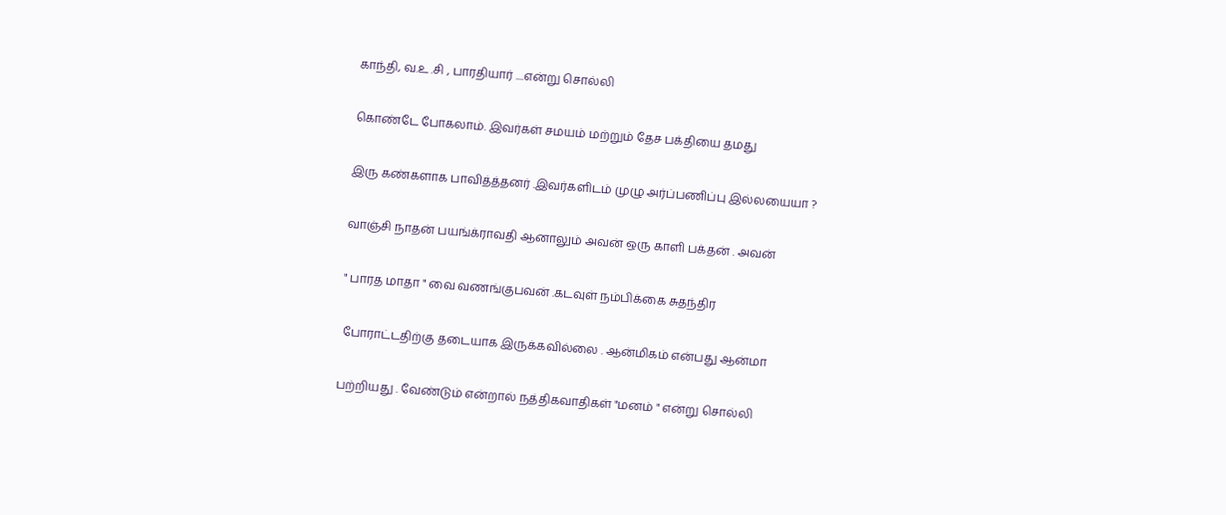காந்தி, வ.உ .சி , பாரதியார் ....என்று சொல்லி

கொண்டே போகலாம். இவர்கள் சமயம் மற்றும் தேச பக்தியை தமது

இரு கண்களாக பாவித்த்தனர் .இவர்களிடம் முழு அர்ப்பணிப்பு இல்லயையா ?

வாஞ்சி நாதன் பயங்க்ராவதி ஆனாலும் அவன் ஒரு காளி பக்தன் . அவன்

" பாரத மாதா " வை வணங்குபவன் .கடவுள் நம்பிக்கை சுதந்திர

 போராட்டதிற்கு தடையாக இருக்கவில்லை . ஆன்மிகம் என்பது ஆன்மா

பற்றியது . வேண்டும் என்றால் நத்திகவாதிகள் "மனம் " என்று சொல்லி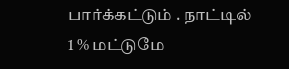பார்க்கட்டும் . நாட்டில் 1 % மட்டுமே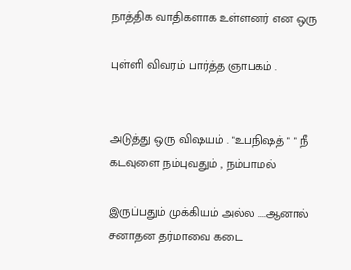நாத்திக வாதிகளாக உள்ளனர் என ஒரு

புள்ளி விவரம் பார்த்த ஞாபகம் .


அடுத்து ஒரு விஷயம் . "உபநிஷத் " " நீ கடவுளை நம்புவதும் , நம்பாமல்

இருப்பதும் முக்கியம் அல்ல ....ஆனால் சனாதன தர்மாவை கடை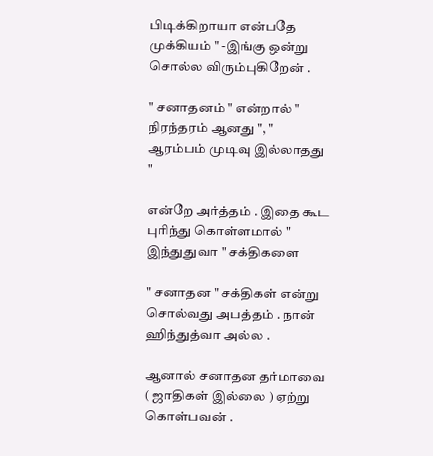பிடிக்கிறாயா என்பதே முக்கியம் " -இங்கு ஒன்று சொல்ல விரும்புகிறேன் .

" சனாதனம் " என்றால் " நிரந்தரம் ஆனது ", " ஆரம்பம் முடிவு இல்லாதது "

என்றே அர்த்தம் . இதை கூட புரிந்து கொள்ளமால் " இந்துதுவா " சக்திகளை

" சனாதன " சக்திகள் என்று சொல்வது அபத்தம் . நான் ஹிந்துத்வா அல்ல .

ஆனால் சனாதன தர்மாவை ( ஜாதிகள் இல்லை ) ஏற்று கொள்பவன் .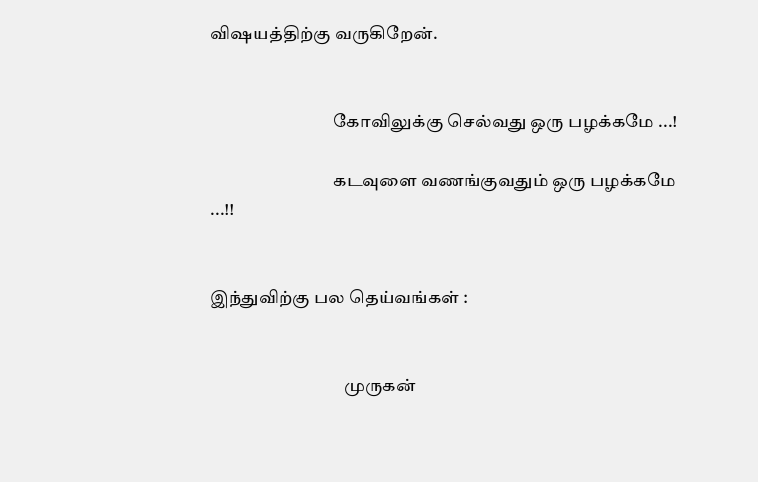விஷயத்திற்கு வருகிறேன்.


                                   கோவிலுக்கு செல்வது ஒரு பழக்கமே ...!

                                   கடவுளை வணங்குவதும் ஒரு பழக்கமே ...!!


இந்துவிற்கு பல தெய்வங்கள் :


                                      முருகன்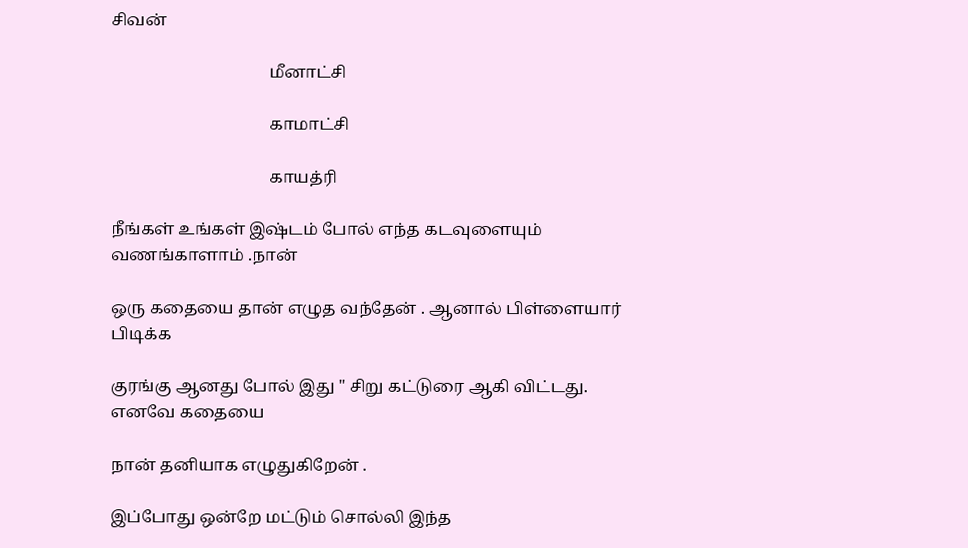சிவன்

                                      மீனாட்சி

                                      காமாட்சி

                                      காயத்ரி

நீங்கள் உங்கள் இஷ்டம் போல் எந்த கடவுளையும் வணங்காளாம் .நான்

ஒரு கதையை தான் எழுத வந்தேன் . ஆனால் பிள்ளையார் பிடிக்க

குரங்கு ஆனது போல் இது " சிறு கட்டுரை ஆகி விட்டது. எனவே கதையை

நான் தனியாக எழுதுகிறேன் .

இப்போது ஒன்றே மட்டும் சொல்லி இந்த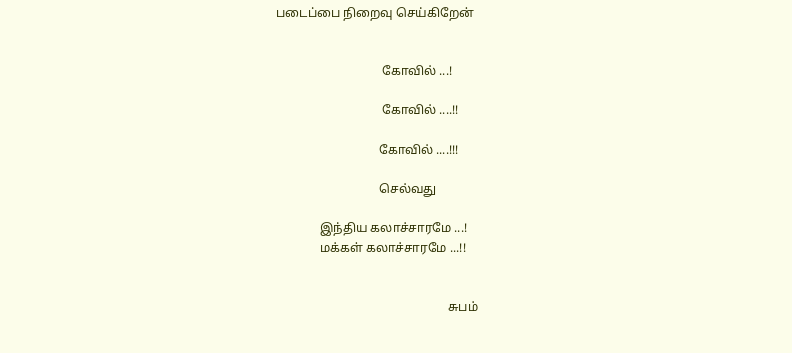படைப்பை நிறைவு செய்கிறேன்


                                  கோவில் ...!

                                  கோவில் ....!!

                                 கோவில் ....!!!

                                 செல்வது

              இந்திய கலாச்சாரமே ...!
              மக்கள் கலாச்சாரமே ...!!


                                                       சுபம்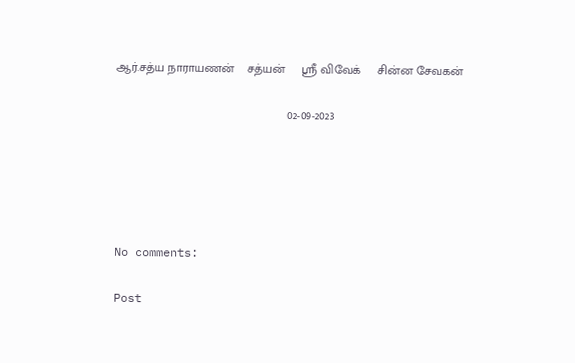ஆர்.சத்ய நாராயணன்    சத்யன்     ஸ்ரீ விவேக்     சின்ன சேவகன்

                                                   02-09-2023





No comments:

Post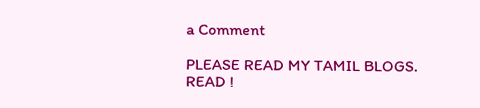a Comment

PLEASE READ MY TAMIL BLOGS.
READ !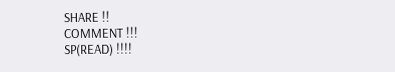SHARE !!
COMMENT !!!
SP(READ) !!!!